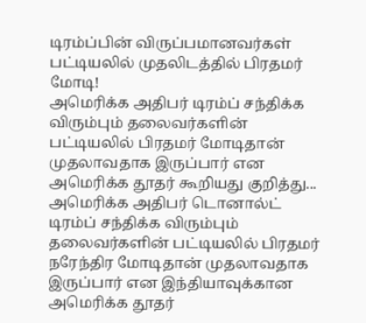டிரம்ப்பின் விருப்பமானவர்கள் பட்டியலில் முதலிடத்தில் பிரதமர் மோடி!
அமெரிக்க அதிபர் டிரம்ப் சந்திக்க விரும்பும் தலைவர்களின் பட்டியலில் பிரதமர் மோடிதான் முதலாவதாக இருப்பார் என அமெரிக்க தூதர் கூறியது குறித்து...
அமெரிக்க அதிபர் டொனால்ட் டிரம்ப் சந்திக்க விரும்பும் தலைவர்களின் பட்டியலில் பிரதமர் நரேந்திர மோடிதான் முதலாவதாக இருப்பார் என இந்தியாவுக்கான அமெரிக்க தூதர்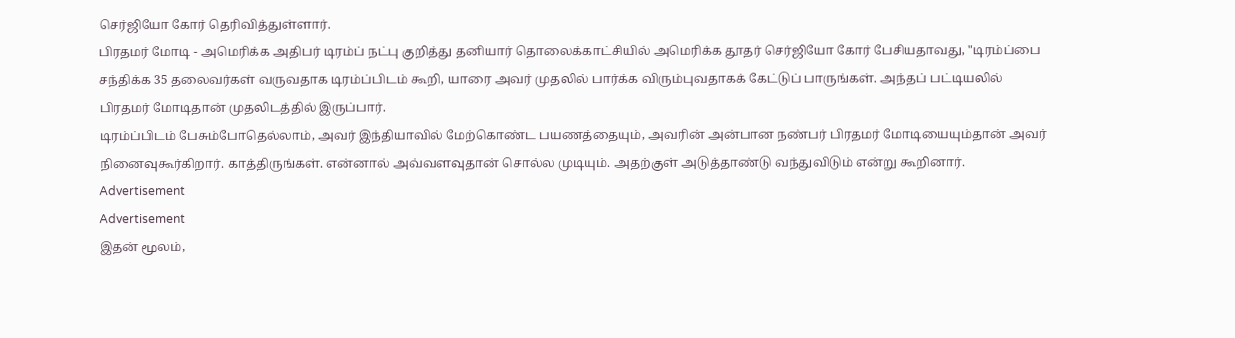செர்ஜியோ கோர் தெரிவித்துள்ளார்.
பிரதமர் மோடி - அமெரிக்க அதிபர் டிரம்ப் நட்பு குறித்து தனியார் தொலைக்காட்சியில் அமெரிக்க தூதர் செர்ஜியோ கோர் பேசியதாவது, "டிரம்ப்பை சந்திக்க 35 தலைவர்கள் வருவதாக டிரம்ப்பிடம் கூறி, யாரை அவர் முதலில் பார்க்க விரும்புவதாகக் கேட்டுப் பாருங்கள். அந்தப் பட்டியலில் பிரதமர் மோடிதான் முதலிடத்தில் இருப்பார்.
டிரம்ப்பிடம் பேசும்போதெல்லாம், அவர் இந்தியாவில் மேற்கொண்ட பயணத்தையும், அவரின் அன்பான நண்பர் பிரதமர் மோடியையும்தான் அவர் நினைவுகூர்கிறார். காத்திருங்கள். என்னால் அவ்வளவுதான் சொல்ல முடியும். அதற்குள் அடுத்தாண்டு வந்துவிடும் என்று கூறினார்.
Advertisement
Advertisement
இதன் மூலம்,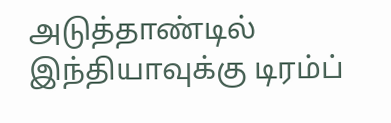அடுத்தாண்டில் இந்தியாவுக்கு டிரம்ப்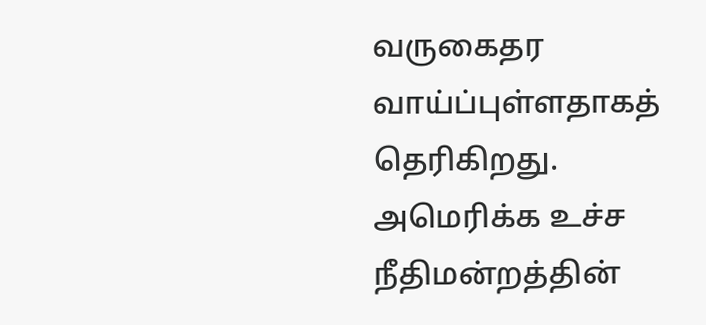வருகைதர வாய்ப்புள்ளதாகத் தெரிகிறது.
அமெரிக்க உச்ச நீதிமன்றத்தின்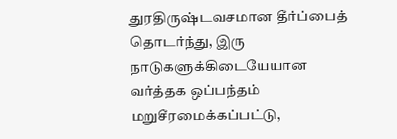துரதிருஷ்டவசமான தீர்ப்பைத் தொடர்ந்து, இரு நாடுகளுக்கிடையேயான வர்த்தக ஒப்பந்தம் மறுசீரமைக்கப்பட்டு,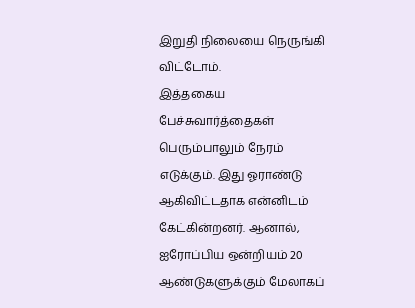இறுதி நிலையை நெருங்கி விட்டோம்.
இத்தகைய பேச்சுவார்த்தைகள் பெரும்பாலும் நேரம் எடுக்கும். இது ஓராண்டு ஆகிவிட்டதாக என்னிடம் கேட்கின்றனர். ஆனால், ஐரோப்பிய ஒன்றியம் 20 ஆண்டுகளுக்கும் மேலாகப்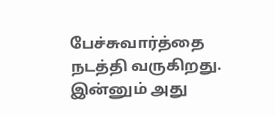பேச்சுவார்த்தை நடத்தி வருகிறது. இன்னும் அது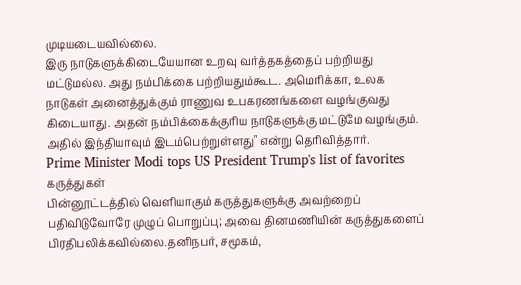முடியடையவில்லை.
இரு நாடுகளுக்கிடையேயான உறவு வர்த்தகத்தைப் பற்றியது மட்டுமல்ல. அது நம்பிக்கை பற்றியதும்கூட. அமெரிக்கா, உலக நாடுகள் அனைத்துக்கும் ராணுவ உபகரணங்களை வழங்குவது கிடையாது. அதன் நம்பிக்கைக்குரிய நாடுகளுக்கு மட்டுமே வழங்கும். அதில் இந்தியாவும் இடம்பெற்றுள்ளது" என்று தெரிவித்தார்.
Prime Minister Modi tops US President Trump's list of favorites
கருத்துகள்
பின்னூட்டத்தில் வெளியாகும் கருத்துகளுக்கு அவற்றைப் பதிவிடுவோரே முழுப் பொறுப்பு; அவை தினமணியின் கருத்துகளைப் பிரதிபலிக்கவில்லை.தனிநபர், சமூகம்,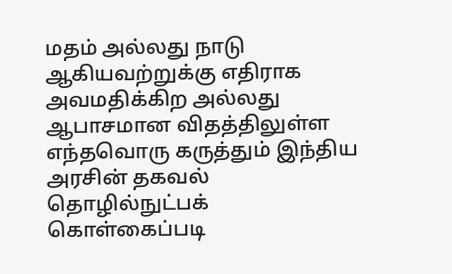மதம் அல்லது நாடு ஆகியவற்றுக்கு எதிராக அவமதிக்கிற அல்லது ஆபாசமான விதத்திலுள்ள எந்தவொரு கருத்தும் இந்திய அரசின் தகவல் தொழில்நுட்பக் கொள்கைப்படி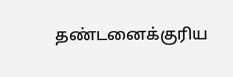தண்டனைக்குரிய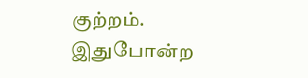குற்றம். இதுபோன்ற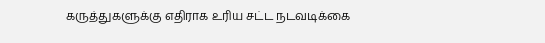கருத்துகளுக்கு எதிராக உரிய சட்ட நடவடிக்கை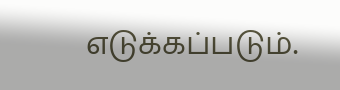எடுக்கப்படும்.